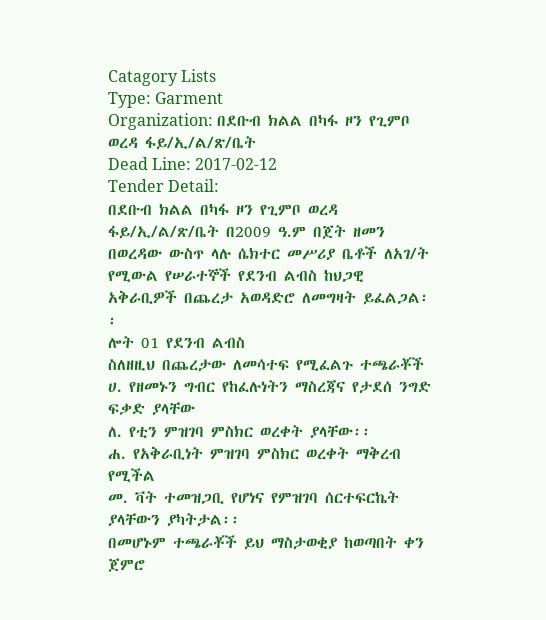Catagory Lists
Type: Garment
Organization: በደቡብ ክልል በካፋ ዞን የጊምቦ ወረዳ ፋይ/ኢ/ል/ጽ/ቤት
Dead Line: 2017-02-12
Tender Detail:
በደቡብ ክልል በካፋ ዞን የጊምቦ ወረዳ ፋይ/ኢ/ል/ጽ/ቤት በ2009 ዓ.ም በጀት ዘመን በወረዳው ውስጥ ላሉ ሴክተር መሥሪያ ቤቶች ለአገ/ት የሚውል የሠራተኞች የደንብ ልብስ ከህጋዊ አቅራቢዎች በጨረታ አወዳድሮ ለመግዛት ይፈልጋል፡፡
ሎት 01 የደንብ ልብስ
ስለዘዚህ በጨረታው ለመሳተፍ የሚፈልጉ ተጫራቾች
ሀ. የዘመኑን ግብር የከፈሉነትን ማስረጃና የታደሰ ንግድ ፍቃድ ያላቸው
ለ. የቲን ምዝገባ ምስክር ወረቀት ያላቸው፡፡
ሐ. የአቅራቢነት ምዝገባ ምስክር ወረቀት ማቅረብ የሚችል
መ. ቫት ተመዝጋቢ የሆነና የምዝገባ ሰርተፍርኬት ያላቸውን ያካትታል፡፡
በመሆኑም ተጫራቾች ይህ ማስታወቂያ ከወጣበት ቀን ጀምሮ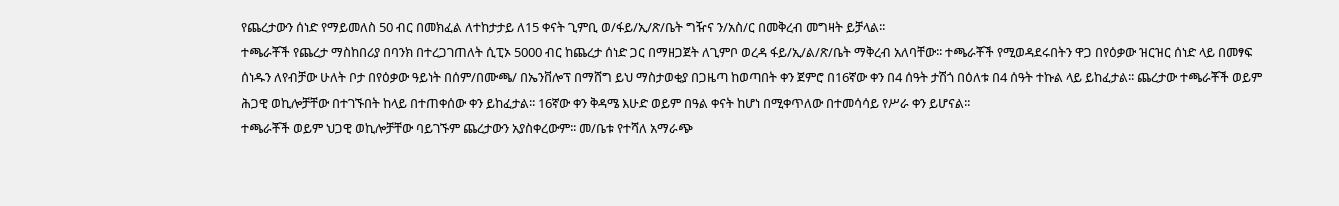የጨረታውን ሰነድ የማይመለስ 50 ብር በመክፈል ለተከታታይ ለ15 ቀናት ጊምቢ ወ/ፋይ/ኢ/ጽ/ቤት ግዥና ን/አስ/ር በመቅረብ መግዛት ይቻላል፡፡
ተጫራቾች የጨረታ ማስከበሪያ በባንክ በተረጋገጠለት ሲፒኦ 5000 ብር ከጨረታ ሰነድ ጋር በማዘጋጀት ለጊምቦ ወረዳ ፋይ/ኢ/ል/ጽ/ቤት ማቅረብ አለባቸው፡፡ ተጫራቾች የሚወዳደሩበትን ዋጋ በየዕቃው ዝርዝር ሰነድ ላይ በመፃፍ ሰነዱን ለየብቻው ሁለት ቦታ በየዕቃው ዓይነት በሰም/በሙጫ/ በኤንቨሎፕ በማሸግ ይህ ማስታወቂያ በጋዜጣ ከወጣበት ቀን ጀምሮ በ16ኛው ቀን በ4 ሰዓት ታሽጎ በዕለቱ በ4 ሰዓት ተኩል ላይ ይከፈታል፡፡ ጨረታው ተጫራቾች ወይም ሕጋዊ ወኪሎቻቸው በተገኙበት ከላይ በተጠቀሰው ቀን ይከፈታል፡፡ 16ኛው ቀን ቅዳሜ እሁድ ወይም በዓል ቀናት ከሆነ በሚቀጥለው በተመሳሳይ የሥራ ቀን ይሆናል፡፡
ተጫራቾች ወይም ህጋዊ ወኪሎቻቸው ባይገኙም ጨረታውን አያስቀረውም፡፡ መ/ቤቱ የተሻለ አማራጭ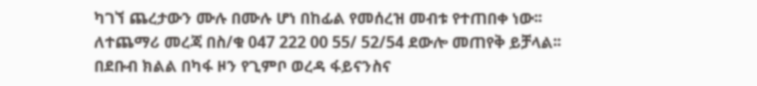ካገኘ ጨረታውን ሙሉ በሙሉ ሆነ በከፊል የመሰረዝ መብቱ የተጠበቀ ነው፡፡
ለተጨማሪ መረጃ በስ/ቁ 047 222 00 55/ 52/54 ደውሎ መጠየቅ ይቻላል፡፡
በደቡብ ክልል በካፋ ዞን የጊምቦ ወረዳ ፋይናንስና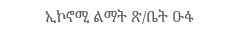ኢኮኖሚ ልማት ጽ/ቤት ዑፋ